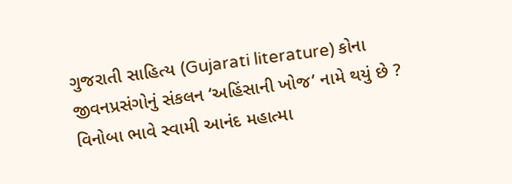ગુજરાતી સાહિત્ય (Gujarati literature) કોના જીવનપ્રસંગોનું સંકલન ‘અહિંસાની ખોજ’ નામે થયું છે ? વિનોબા ભાવે સ્વામી આનંદ મહાત્મા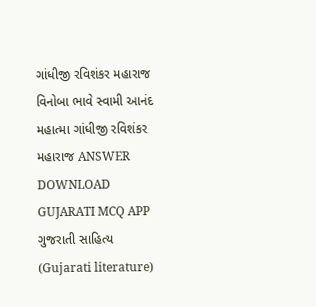ગાંધીજી રવિશંકર મહારાજ વિનોબા ભાવે સ્વામી આનંદ મહાત્મા ગાંધીજી રવિશંકર મહારાજ ANSWER DOWNLOAD GUJARATI MCQ APP
ગુજરાતી સાહિત્ય (Gujarati literature)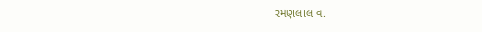રમણલાલ વ.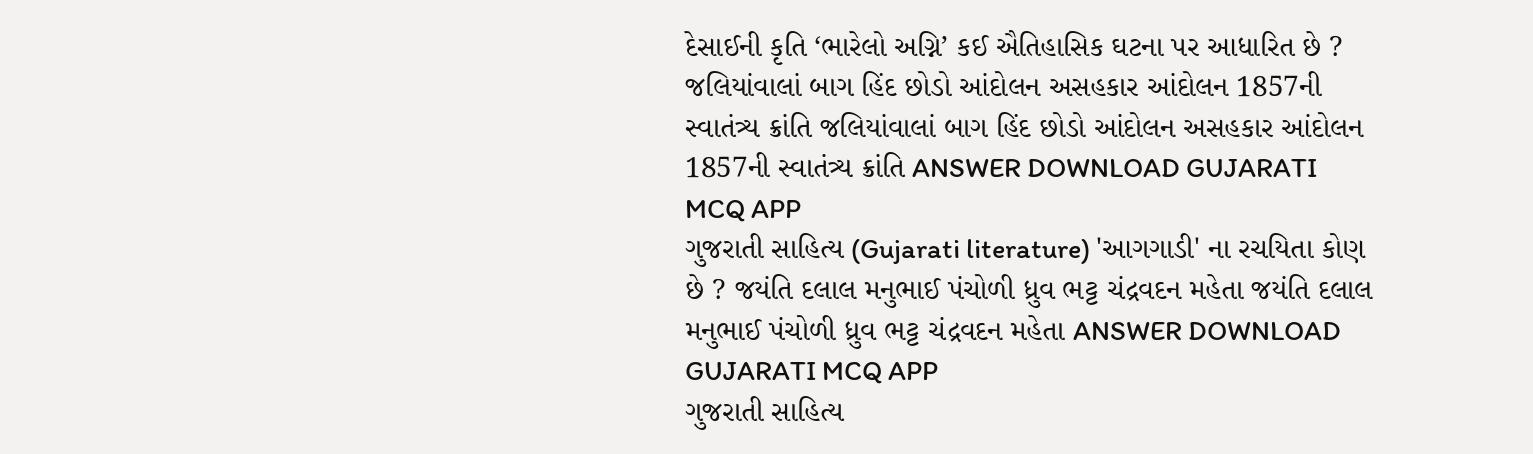દેસાઈની કૃતિ ‘ભારેલો અગ્નિ’ કઈ ઐતિહાસિક ઘટના પર આધારિત છે ? જલિયાંવાલાં બાગ હિંદ છોડો આંદોલન અસહકાર આંદોલન 1857ની સ્વાતંત્ર્ય ક્રાંતિ જલિયાંવાલાં બાગ હિંદ છોડો આંદોલન અસહકાર આંદોલન 1857ની સ્વાતંત્ર્ય ક્રાંતિ ANSWER DOWNLOAD GUJARATI MCQ APP
ગુજરાતી સાહિત્ય (Gujarati literature) 'આગગાડી' ના રચયિતા કોણ છે ? જયંતિ દલાલ મનુભાઈ પંચોળી ધ્રુવ ભટ્ટ ચંદ્રવદન મહેતા જયંતિ દલાલ મનુભાઈ પંચોળી ધ્રુવ ભટ્ટ ચંદ્રવદન મહેતા ANSWER DOWNLOAD GUJARATI MCQ APP
ગુજરાતી સાહિત્ય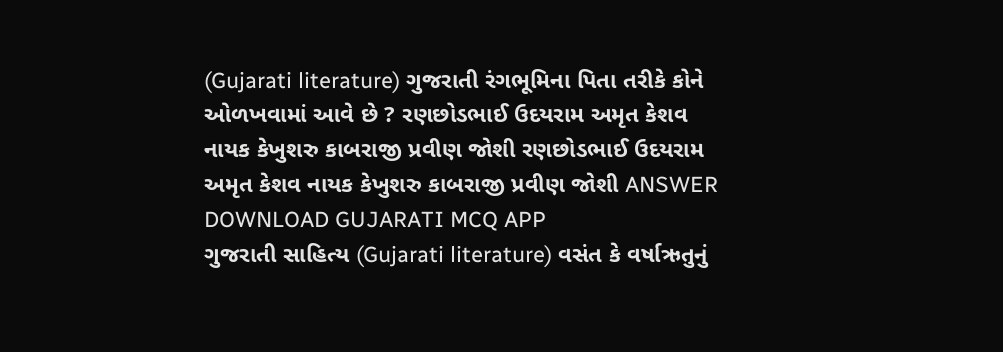(Gujarati literature) ગુજરાતી રંગભૂમિના પિતા તરીકે કોને ઓળખવામાં આવે છે ? રણછોડભાઈ ઉદયરામ અમૃત કેશવ નાયક કેખુશરુ કાબરાજી પ્રવીણ જોશી રણછોડભાઈ ઉદયરામ અમૃત કેશવ નાયક કેખુશરુ કાબરાજી પ્રવીણ જોશી ANSWER DOWNLOAD GUJARATI MCQ APP
ગુજરાતી સાહિત્ય (Gujarati literature) વસંત કે વર્ષાઋતુનું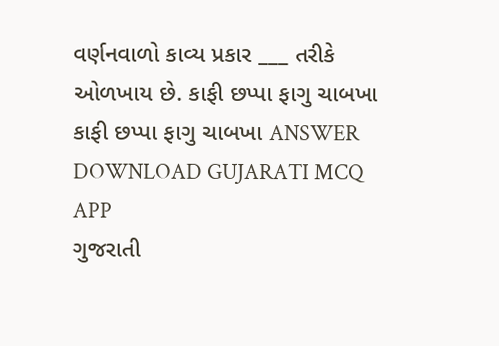વર્ણનવાળો કાવ્ય પ્રકાર ___ તરીકે ઓળખાય છે. કાફી છપ્પા ફાગુ ચાબખા કાફી છપ્પા ફાગુ ચાબખા ANSWER DOWNLOAD GUJARATI MCQ APP
ગુજરાતી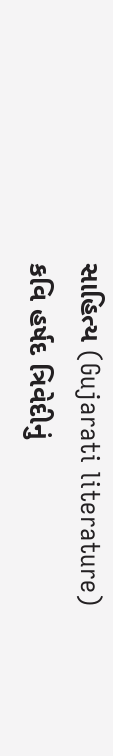સાહિત્ય (Gujarati literature) કવિ હર્ષદ ત્રિવેદીનું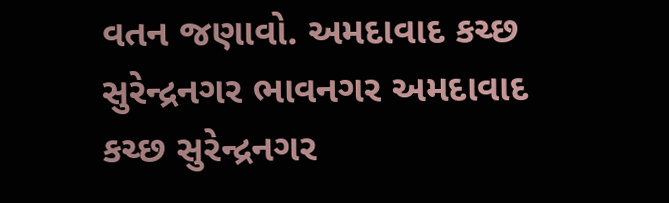વતન જણાવો. અમદાવાદ કચ્છ સુરેન્દ્રનગર ભાવનગર અમદાવાદ કચ્છ સુરેન્દ્રનગર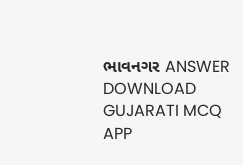ભાવનગર ANSWER DOWNLOAD GUJARATI MCQ APP